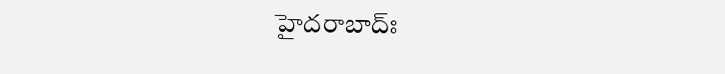హైదరాబాద్ః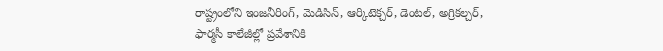రాష్ట్రంలోని ఇంజనీరింగ్, మెడిసిన్, ఆర్కిటెక్చర్, డెంటల్, అగ్రికల్చర్, ఫార్మసీ కాలేజీల్లో ప్రవేశానికి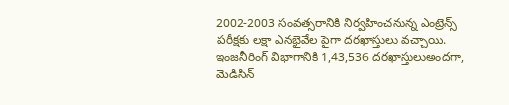2002-2003 సంవత్సరానికి నిర్వహించనున్న ఎంట్రెన్స్ పరీక్షకు లక్షా ఎనభైవేల పైగా దరఖాస్తులు వచ్చాయి.
ఇంజనీరింగ్ విభాగానికి 1,43,536 దరఖాస్తులుఅందగా, మెడిసిన్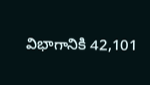విభాగానికి 42,101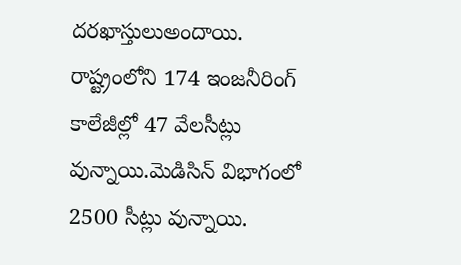దరఖాస్తులుఅందాయి. రాష్ట్రంలోని 174 ఇంజనీరింగ్ కాలేజీల్లో 47 వేలసీట్లు వున్నాయి.మెడిసిన్ విభాగంలో 2500 సీట్లు వున్నాయి.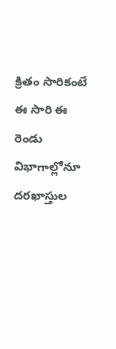క్రితం సారికంటే ఈ సారి ఈ రెండు విభాగాల్లోనూ దరఖాస్తుల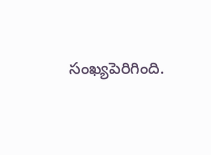సంఖ్యపెరిగింది.